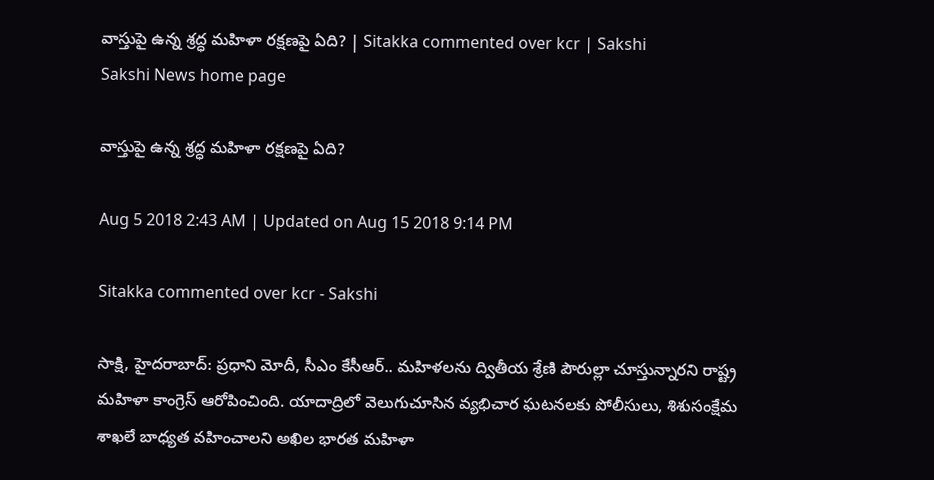వాస్తుపై ఉన్న శ్రద్ధ మహిళా రక్షణపై ఏది? | Sitakka commented over kcr | Sakshi
Sakshi News home page

వాస్తుపై ఉన్న శ్రద్ధ మహిళా రక్షణపై ఏది?

Aug 5 2018 2:43 AM | Updated on Aug 15 2018 9:14 PM

Sitakka commented over kcr - Sakshi

సాక్షి, హైదరాబాద్‌: ప్రధాని మోదీ, సీఎం కేసీఆర్‌.. మహిళలను ద్వితీయ శ్రేణి పౌరుల్లా చూస్తున్నారని రాష్ట్ర మహిళా కాంగ్రెస్‌ ఆరోపించింది. యాదాద్రిలో వెలుగుచూసిన వ్యభిచార ఘటనలకు పోలీసులు, శిశుసంక్షేమ శాఖలే బాధ్యత వహించాలని అఖిల భారత మహిళా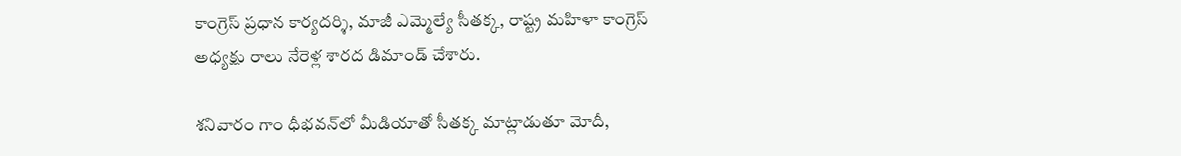కాంగ్రెస్‌ ప్రధాన కార్యదర్శి, మాజీ ఎమ్మెల్యే సీతక్క, రాష్ట్ర మహిళా కాంగ్రెస్‌ అధ్యక్షు రాలు నేరెళ్ల శారద డిమాండ్‌ చేశారు.

శనివారం గాం ధీభవన్‌లో మీడియాతో సీతక్క మాట్లాడుతూ మోదీ,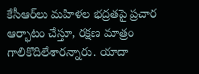కేసీఆర్‌లు మహిళల భద్రతపై ప్రచార ఆర్భాటం చేస్తూ, రక్షణ మాత్రం గాలికొదిలేశారన్నారు. యాదా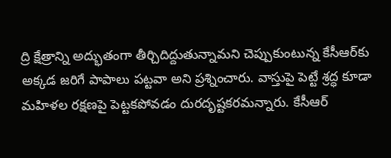ద్రి క్షేత్రాన్ని అద్భుతంగా తీర్చిదిద్దుతున్నామని చెప్పుకుంటున్న కేసీఆర్‌కు అక్కడ జరిగే పాపాలు పట్టవా అని ప్రశ్నించారు. వాస్తుపై పెట్టే శ్రద్ధ కూడా మహిళల రక్షణపై పెట్టకపోవడం దురదృష్టకరమన్నారు. కేసీఆర్‌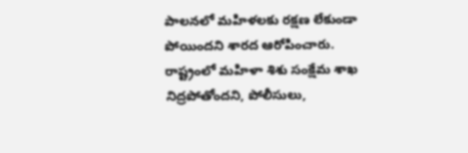పాలనలో మహిళలకు రక్షణ లేకుండా పోయిందని శారద ఆరోపించారు. రాష్ట్రంలో మహిళా శిశు సంక్షేమ శాఖ నిద్రపోతోందని, పోలీసులు,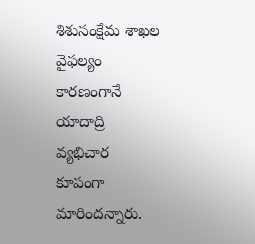శిశుసంక్షేమ శాఖల వైఫల్యం కారణంగానే యాదాద్రి వ్యభిచార కూపంగా మారిందన్నారు.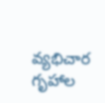వ్యభిచార గృహాల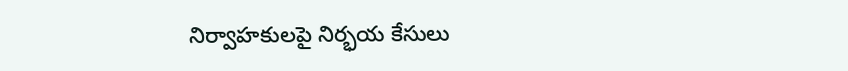నిర్వాహకులపై నిర్భయ కేసులు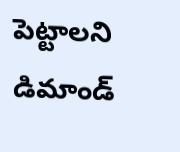పెట్టాలని డిమాండ్‌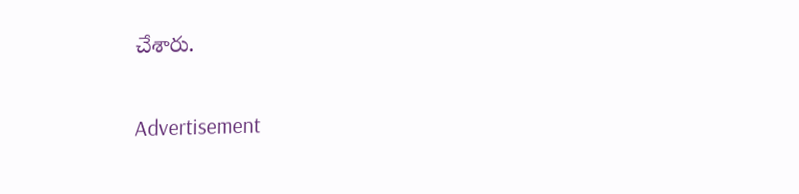చేశారు.

Advertisement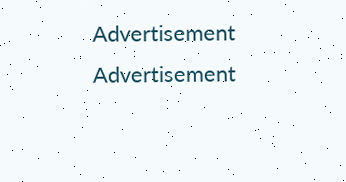Advertisement
Advertisement